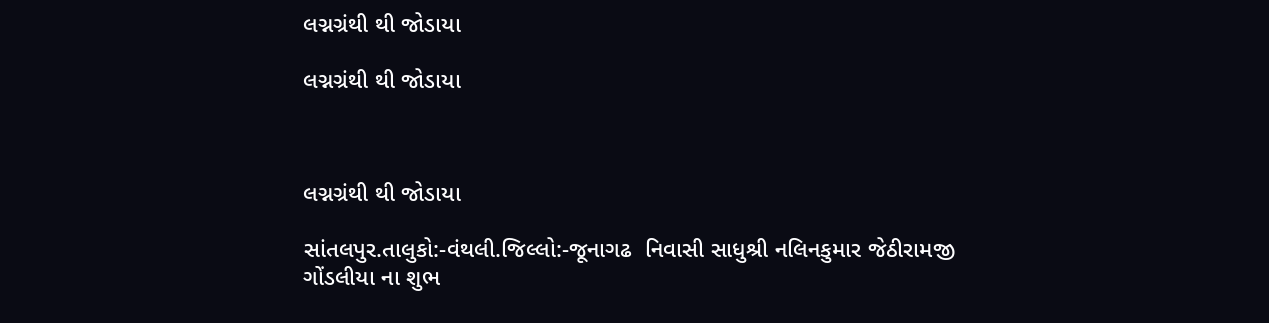લગ્નગ્રંથી થી જોડાયા

લગ્નગ્રંથી થી જોડાયા



લગ્નગ્રંથી થી જોડાયા

સાંતલપુર.તાલુકો:-વંથલી.જિલ્લો:-જૂનાગઢ  નિવાસી સાધુશ્રી નલિનકુમાર જેઠીરામજી ગોંડલીયા ના શુભ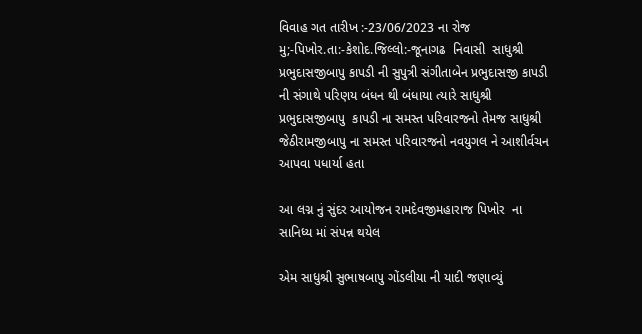વિવાહ ગત તારીખ :-23/06/2023 ના રોજ મુ;-પિખોર.તા:-કેશોદ.જિલ્લો:-જૂનાગઢ  નિવાસી  સાધુશ્રી પ્રભુદાસજીબાપુ કાપડી ની સુપુત્રી સંગીતાબેન પ્રભુદાસજી કાપડી ની સંગાથે પરિણય બંધન થી બંધાયા ત્યારે સાધુશ્રી પ્રભુદાસજીબાપુ  કાપડી ના સમસ્ત પરિવારજનો તેમજ સાધુશ્રી જેઠીરામજીબાપુ ના સમસ્ત પરિવારજનો નવયુગલ ને આશીર્વચન આપવા પધાર્યા હતા

આ લગ્ન નું સુંદર આયોજન રામદેવજીમહારાજ પિખોર  ના સાનિધ્ય માં સંપન્ન થયેલ

એમ સાધુશ્રી સુભાષબાપુ ગોંડલીયા ની યાદી જણાવ્યું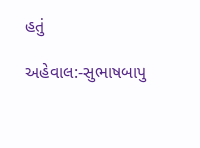હતું

અહેવાલ:-સુભાષબાપુ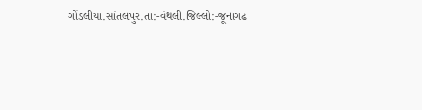ગોંડલીયા.સાંતલપુર.તા:-વંથલી.જિલ્લો:-જૂનાગઢ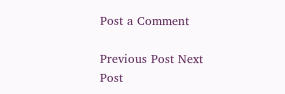Post a Comment

Previous Post Next Post